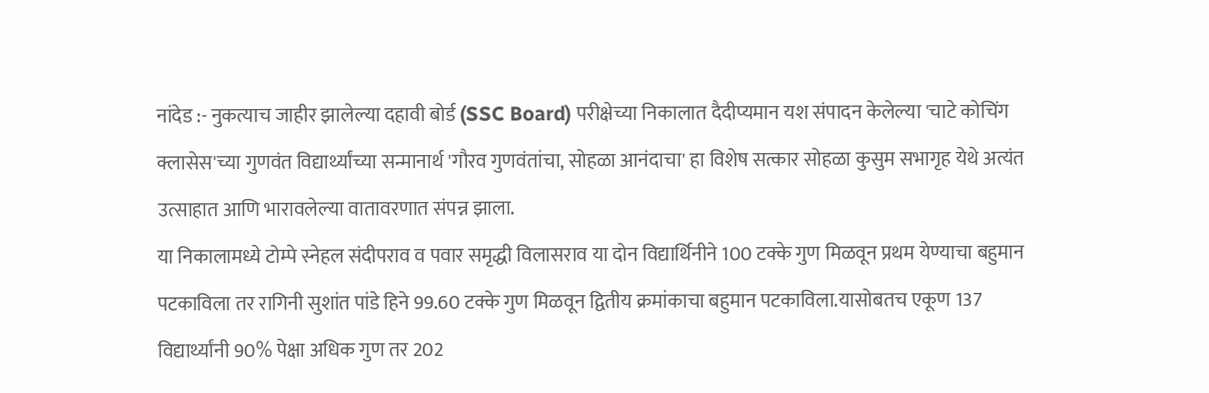नांदेड :- नुकत्याच जाहीर झालेल्या दहावी बोर्ड (SSC Board) परीक्षेच्या निकालात दैदीप्यमान यश संपादन केलेल्या 'चाटे कोचिंग क्लासेस'च्या गुणवंत विद्यार्थ्यांच्या सन्मानार्थ 'गौरव गुणवंतांचा, सोहळा आनंदाचा' हा विशेष सत्कार सोहळा कुसुम सभागृह येथे अत्यंत उत्साहात आणि भारावलेल्या वातावरणात संपन्न झाला.
या निकालामध्ये टोम्पे स्नेहल संदीपराव व पवार समृद्धी विलासराव या दोन विद्यार्थिनीने 100 टक्के गुण मिळवून प्रथम येण्याचा बहुमान पटकाविला तर रागिनी सुशांत पांडे हिने 99.60 टक्के गुण मिळवून द्वितीय क्रमांकाचा बहुमान पटकाविला.यासोबतच एकूण 137 विद्यार्थ्यांनी 90% पेक्षा अधिक गुण तर 202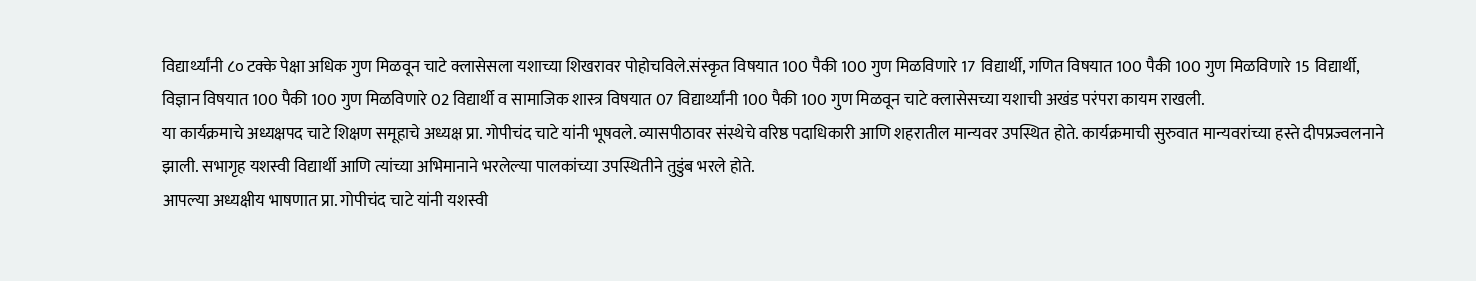विद्यार्थ्यांनी ८० टक्के पेक्षा अधिक गुण मिळवून चाटे क्लासेसला यशाच्या शिखरावर पोहोचविले.संस्कृत विषयात 100 पैकी 100 गुण मिळविणारे 17 विद्यार्थी, गणित विषयात 100 पैकी 100 गुण मिळविणारे 15 विद्यार्थी, विज्ञान विषयात 100 पैकी 100 गुण मिळविणारे 02 विद्यार्थी व सामाजिक शास्त्र विषयात 07 विद्यार्थ्यांनी 100 पैकी 100 गुण मिळवून चाटे क्लासेसच्या यशाची अखंड परंपरा कायम राखली.
या कार्यक्रमाचे अध्यक्षपद चाटे शिक्षण समूहाचे अध्यक्ष प्रा. गोपीचंद चाटे यांनी भूषवले. व्यासपीठावर संस्थेचे वरिष्ठ पदाधिकारी आणि शहरातील मान्यवर उपस्थित होते. कार्यक्रमाची सुरुवात मान्यवरांच्या हस्ते दीपप्रज्वलनाने झाली. सभागृह यशस्वी विद्यार्थी आणि त्यांच्या अभिमानाने भरलेल्या पालकांच्या उपस्थितीने तुडुंब भरले होते.
आपल्या अध्यक्षीय भाषणात प्रा. गोपीचंद चाटे यांनी यशस्वी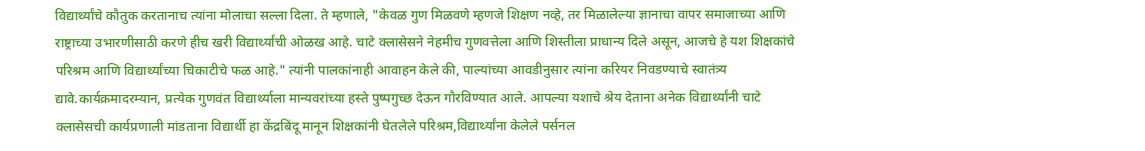विद्यार्थ्यांचे कौतुक करतानाच त्यांना मोलाचा सल्ला दिला. ते म्हणाले, "केवळ गुण मिळवणे म्हणजे शिक्षण नव्हे, तर मिळालेल्या ज्ञानाचा वापर समाजाच्या आणि राष्ट्राच्या उभारणीसाठी करणे हीच खरी विद्यार्थ्यांची ओळख आहे. चाटे क्लासेसने नेहमीच गुणवत्तेला आणि शिस्तीला प्राधान्य दिले असून, आजचे हे यश शिक्षकांचे परिश्रम आणि विद्यार्थ्यांच्या चिकाटीचे फळ आहे." त्यांनी पालकांनाही आवाहन केले की, पाल्यांच्या आवडीनुसार त्यांना करियर निवडण्याचे स्वातंत्र्य द्यावे.कार्यक्रमादरम्यान, प्रत्येक गुणवंत विद्यार्थ्याला मान्यवरांच्या हस्ते पुष्पगुच्छ देऊन गौरविण्यात आले. आपल्या यशाचे श्रेय देताना अनेक विद्यार्थ्यांनी चाटे क्लासेसची कार्यप्रणाली मांडताना विद्यार्थी हा केंद्रबिंदू मानून शिक्षकांनी घेतलेले परिश्रम,विद्यार्थ्यांना केलेले पर्सनल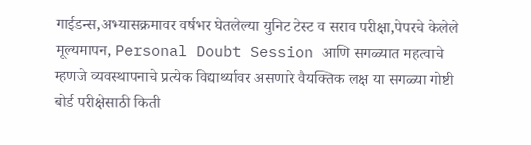गाईडन्स,अभ्यासक्रमावर वर्षभर घेतलेल्या युनिट टेस्ट व सराव परीक्षा,पेपरचे केलेले मूल्यमापन, Personal Doubt Session आणि सगळ्यात महत्वाचे म्हणजे व्यवस्थापनाचे प्रत्येक विद्यार्थ्यावर असणारे वैयक्तिक लक्ष या सगळ्या गोष्टी बोर्ड परीक्षेसाठी किती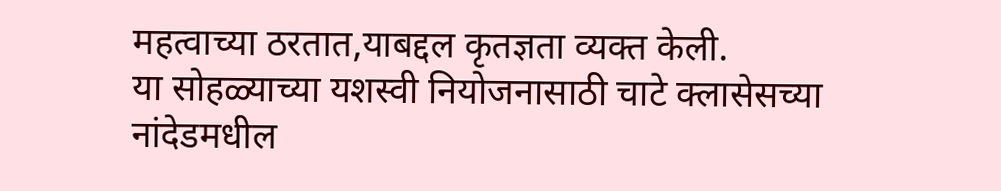महत्वाच्या ठरतात,याबद्दल कृतज्ञता व्यक्त केली.
या सोहळ्याच्या यशस्वी नियोजनासाठी चाटे क्लासेसच्या नांदेडमधील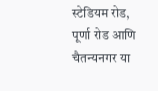स्टेडियम रोड, पूर्णा रोड आणि चैतन्यनगर या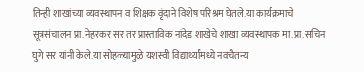तिन्ही शाखांच्या व्यवस्थापन व शिक्षक वृंदाने विशेष परिश्रम घेतले.या कार्यक्रमाचे सूत्रसंचालन प्रा.नेहरकर सर तर प्रास्ताविक नांदेड शाखेचे शाखा व्यवस्थापक मा.प्रा.सचिन घुगे सर यांनी केले.या सोहळ्यामुळे यशस्वी विद्यार्थ्यांमध्ये नवचैतन्य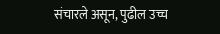संचारले असून, पुढील उच्च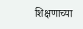शिक्षणाच्या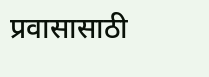प्रवासासाठी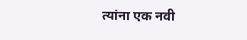त्यांना एक नवी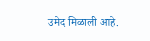उमेद मिळाली आहे.